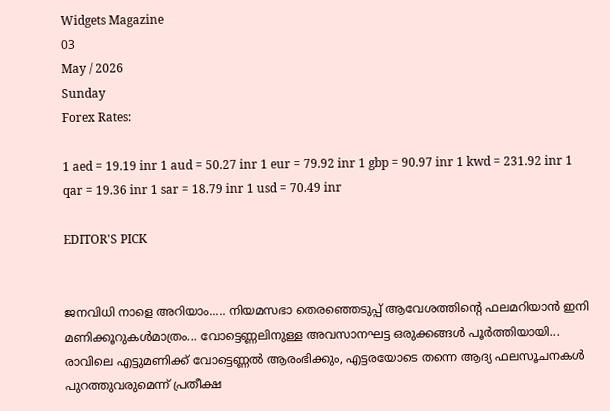Widgets Magazine
03
May / 2026
Sunday
Forex Rates:

1 aed = 19.19 inr 1 aud = 50.27 inr 1 eur = 79.92 inr 1 gbp = 90.97 inr 1 kwd = 231.92 inr 1 qar = 19.36 inr 1 sar = 18.79 inr 1 usd = 70.49 inr

EDITOR'S PICK


ജനവിധി നാളെ അറിയാം..... നിയമസഭാ തെരഞ്ഞെടുപ്പ്‌ ആവേശത്തിന്റെ ഫലമറിയാൻ ഇനി മണിക്കൂറുകൾമാത്രം... വോട്ടെണ്ണലിനുള്ള അവസാനഘട്ട ഒരുക്കങ്ങൾ പൂർത്തിയായി... രാവിലെ എട്ടുമണിക്ക് വോട്ടെണ്ണൽ ആരംഭിക്കും, എട്ടരയോടെ തന്നെ ആദ്യ ഫലസൂചനകൾ പുറത്തുവരുമെന്ന് പ്രതീക്ഷ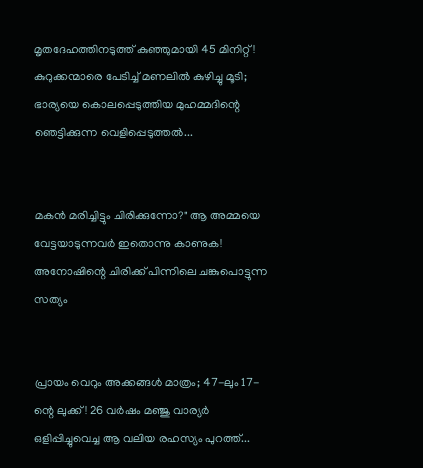മൃതദേഹത്തിനടുത്ത് കുഞ്ഞുമായി 45 മിനിറ്റ്! കുറുക്കന്മാരെ പേടിച്ച് മണലിൽ കുഴിച്ചു മൂടി; ഭാര്യയെ കൊലപ്പെടുത്തിയ മുഹമ്മദിന്റെ ഞെട്ടിക്കുന്ന വെളിപ്പെടുത്തൽ...


മകൻ മരിച്ചിട്ടും ചിരിക്കുന്നോ?" ആ അമ്മയെ വേട്ടയാടുന്നവർ ഇതൊന്നു കാണുക! അനോഷിന്റെ ചിരിക്ക് പിന്നിലെ ചങ്കുപൊട്ടുന്ന സത്യം


പ്രായം വെറും അക്കങ്ങൾ മാത്രം; 47-ലും 17-ന്റെ ലുക്ക്! 26 വർഷം മഞ്ജു വാര്യർ ഒളിപ്പിച്ചുവെച്ച ആ വലിയ രഹസ്യം പുറത്ത്...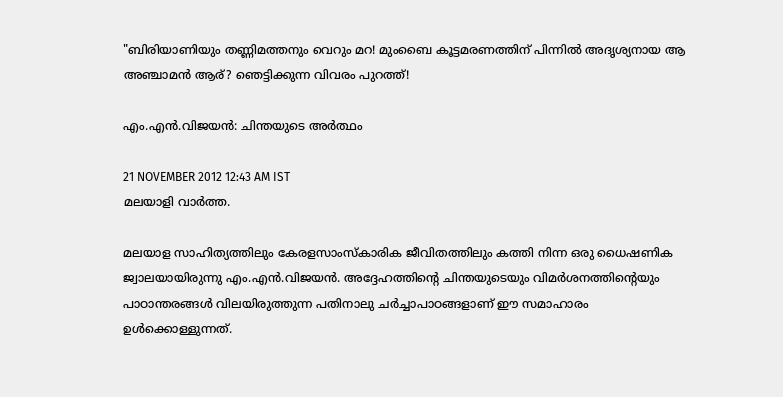"ബിരിയാണിയും തണ്ണിമത്തനും വെറും മറ! മുംബൈ കൂട്ടമരണത്തിന് പിന്നിൽ അദൃശ്യനായ ആ അഞ്ചാമൻ ആര്? ഞെട്ടിക്കുന്ന വിവരം പുറത്ത്!

എം.എന്‍.വിജയന്‍: ചിന്തയുടെ അര്‍ത്ഥം

21 NOVEMBER 2012 12:43 AM IST
മലയാളി വാര്‍ത്ത.

മലയാള സാഹിത്യത്തിലും കേരളസാംസ്‌കാരിക ജീവിതത്തിലും കത്തി നിന്ന ഒരു ധൈഷണിക ജ്വാലയായിരുന്നു എം.എന്‍.വിജയന്‍. അദ്ദേഹത്തിന്റെ ചിന്തയുടെയും വിമര്‍ശനത്തിന്റെയും പാഠാന്തരങ്ങള്‍ വിലയിരുത്തുന്ന പതിനാലു ചര്‍ച്ചാപാഠങ്ങളാണ്‌ ഈ സമാഹാരം ഉള്‍ക്കൊള്ളുന്നത്‌.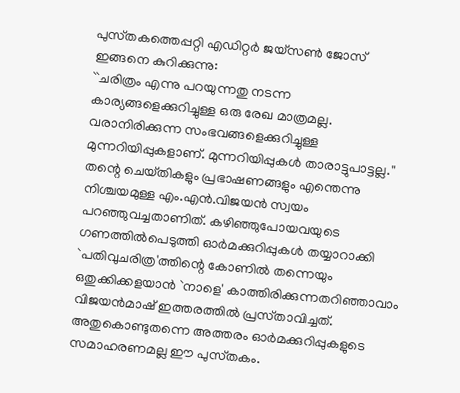പുസ്‌തകത്തെപ്പറ്റി എഡിറ്റര്‍ ജയ്‌സണ്‍ ജോസ്‌ ഇങ്ങനെ കുറിക്കുന്നു:
``ചരിത്രം എന്നു പറയുന്നതു നടന്ന കാര്യങ്ങളെക്കുറിച്ചുള്ള ഒരു രേഖ മാത്രമല്ല. വരാനിരിക്കുന്ന സംഭവങ്ങളെക്കുറിച്ചുള്ള മുന്നറിയിപ്പുകളാണ്‌. മുന്നറിയിപ്പുകള്‍ താരാട്ടുപാട്ടല്ല.''
തന്റെ ചെയ്‌തികളും പ്രഭാഷണങ്ങളും എന്തെന്നു നിശ്ചയമുള്ള എം.എന്‍.വിജയന്‍ സ്വയം പറഞ്ഞുവച്ചതാണിത്‌. കഴിഞ്ഞുപോയവയുടെ ഗണത്തില്‍പെടുത്തി ഓര്‍മക്കുറിപ്പുകള്‍ തയ്യാറാക്കി `പതിവുചരിത്ര'ത്തിന്റെ കോണില്‍ തന്നെയും ഒതുക്കിക്കളയാന്‍ `നാളെ' കാത്തിരിക്കുന്നതറിഞ്ഞാവാം വിജയന്‍മാഷ്‌ ഇത്തരത്തില്‍ പ്രസ്‌താവിച്ചത്‌. അതുകൊണ്ടുതന്നെ അത്തരം ഓര്‍മക്കുറിപ്പുകളുടെ സമാഹരണമല്ല ഈ പുസ്‌തകം.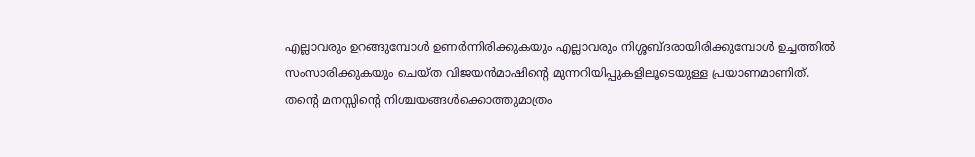എല്ലാവരും ഉറങ്ങുമ്പോള്‍ ഉണര്‍ന്നിരിക്കുകയും എല്ലാവരും നിശ്ശബ്‌ദരായിരിക്കുമ്പോള്‍ ഉച്ചത്തില്‍ സംസാരിക്കുകയും ചെയ്‌ത വിജയന്‍മാഷിന്റെ മുന്നറിയിപ്പുകളിലൂടെയുള്ള പ്രയാണമാണിത്‌.
തന്റെ മനസ്സിന്റെ നിശ്ചയങ്ങള്‍ക്കൊത്തുമാത്രം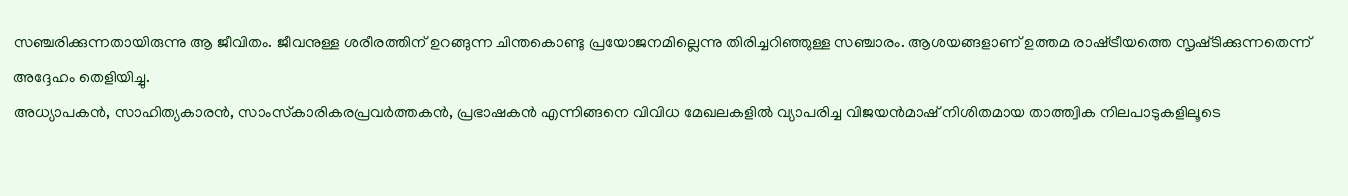സഞ്ചരിക്കുന്നതായിരുന്നു ആ ജീവിതം. ജീവനുള്ള ശരീരത്തിന്‌ ഉറങ്ങുന്ന ചിന്തകൊണ്ടു പ്രയോജനമില്ലെന്നു തിരിച്ചറിഞ്ഞുള്ള സഞ്ചാരം. ആശയങ്ങളാണ്‌ ഉത്തമ രാഷ്‌ട്രീയത്തെ സൃഷ്‌ടിക്കുന്നതെന്ന്‌ അദ്ദേഹം തെളിയിച്ചു.
അധ്യാപകന്‍, സാഹിത്യകാരന്‍, സാംസ്‌കാരികരപ്രവര്‍ത്തകന്‍, പ്രഭാഷകന്‍ എന്നിങ്ങനെ വിവിധ മേഖലകളില്‍ വ്യാപരിച്ച വിജയന്‍മാഷ്‌ നിശിതമായ താത്ത്വിക നിലപാടുകളിലൂടെ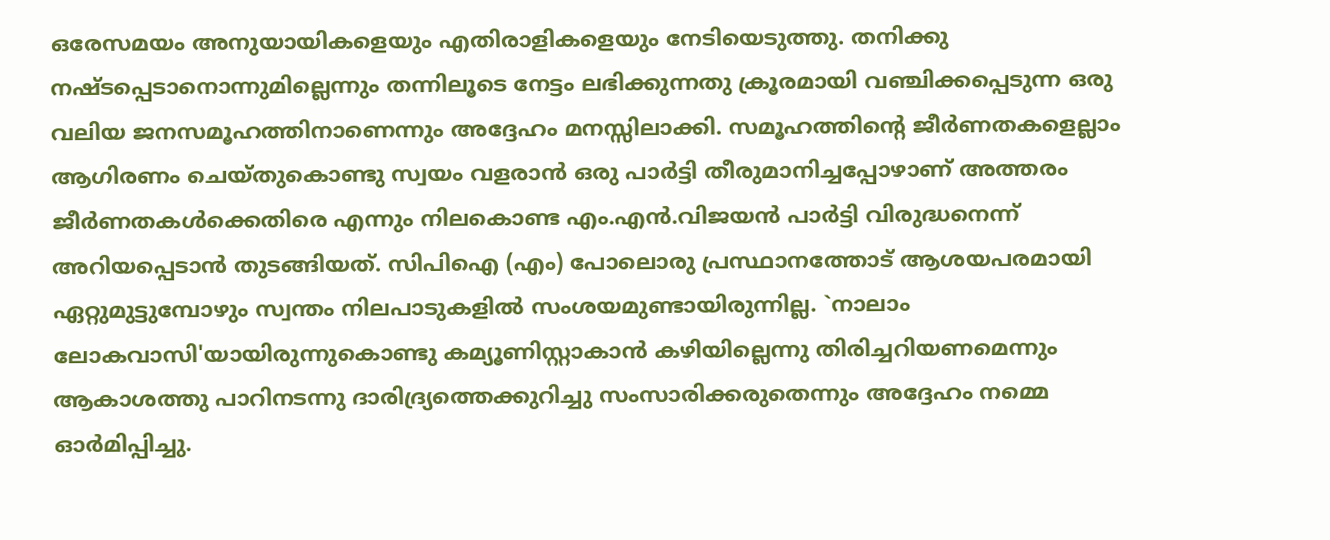ഒരേസമയം അനുയായികളെയും എതിരാളികളെയും നേടിയെടുത്തു. തനിക്കു നഷ്‌ടപ്പെടാനൊന്നുമില്ലെന്നും തന്നിലൂടെ നേട്ടം ലഭിക്കുന്നതു ക്രൂരമായി വഞ്ചിക്കപ്പെടുന്ന ഒരു വലിയ ജനസമൂഹത്തിനാണെന്നും അദ്ദേഹം മനസ്സിലാക്കി. സമൂഹത്തിന്റെ ജീര്‍ണതകളെല്ലാം ആഗിരണം ചെയ്‌തുകൊണ്ടു സ്വയം വളരാന്‍ ഒരു പാര്‍ട്ടി തീരുമാനിച്ചപ്പോഴാണ്‌ അത്തരം ജീര്‍ണതകള്‍ക്കെതിരെ എന്നും നിലകൊണ്ട എം.എന്‍.വിജയന്‍ പാര്‍ട്ടി വിരുദ്ധനെന്ന്‌ അറിയപ്പെടാന്‍ തുടങ്ങിയത്‌. സിപിഐ (എം) പോലൊരു പ്രസ്ഥാനത്തോട്‌ ആശയപരമായി ഏറ്റുമുട്ടുമ്പോഴും സ്വന്തം നിലപാടുകളില്‍ സംശയമുണ്ടായിരുന്നില്ല. `നാലാം ലോകവാസി'യായിരുന്നുകൊണ്ടു കമ്യൂണിസ്റ്റാകാന്‍ കഴിയില്ലെന്നു തിരിച്ചറിയണമെന്നും ആകാശത്തു പാറിനടന്നു ദാരിദ്ര്യത്തെക്കുറിച്ചു സംസാരിക്കരുതെന്നും അദ്ദേഹം നമ്മെ ഓര്‍മിപ്പിച്ചു.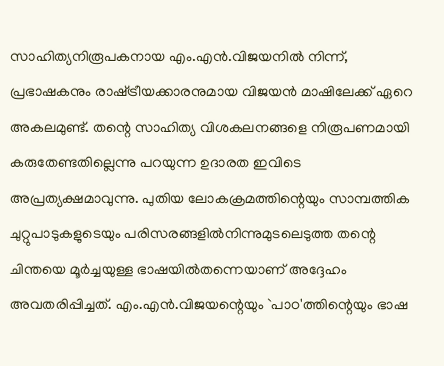സാഹിത്യനിരൂപകനായ എം.എന്‍.വിജയനില്‍ നിന്ന്‌, പ്രഭാഷകനും രാഷ്‌ട്രീയക്കാരനുമായ വിജയന്‍ മാഷിലേക്ക്‌ ഏറെ അകലമുണ്ട്‌. തന്റെ സാഹിത്യ വിശകലനങ്ങളെ നിരൂപണമായി കരുതേണ്ടതില്ലെന്നു പറയുന്ന ഉദാരത ഇവിടെ അപ്രത്യക്ഷമാവുന്നു. പുതിയ ലോകക്രമത്തിന്റെയും സാമ്പത്തിക ചുറ്റുപാടുകളുടെയും പരിസരങ്ങളില്‍നിന്നുമുടലെടുത്ത തന്റെ ചിന്തയെ മൂര്‍ച്ചയുള്ള ഭാഷയില്‍തന്നെയാണ്‌ അദ്ദേഹം അവതരിപ്പിച്ചത്‌. എം.എന്‍.വിജയന്റെയും `പാഠ'ത്തിന്റെയും ഭാഷ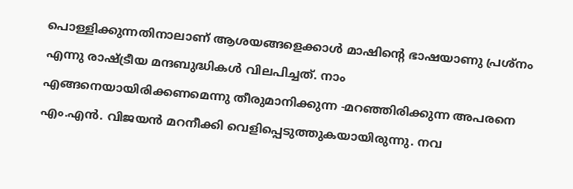പൊള്ളിക്കുന്നതിനാലാണ്‌ ആശയങ്ങളെക്കാള്‍ മാഷിന്റെ ഭാഷയാണു പ്രശ്‌നം എന്നു രാഷ്‌ട്രീയ മന്ദബുദ്ധികള്‍ വിലപിച്ചത്‌. നാം എങ്ങനെയായിരിക്കണമെന്നു തീരുമാനിക്കുന്ന -മറഞ്ഞിരിക്കുന്ന അപരനെ എം.എന്‍. വിജയന്‍ മറനീക്കി വെളിപ്പെടുത്തുകയായിരുന്നു. നവ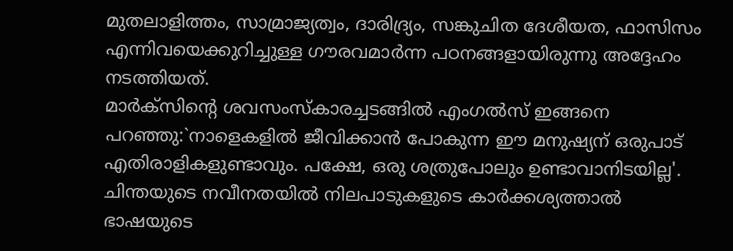മുതലാളിത്തം, സാമ്രാജ്യത്വം, ദാരിദ്ര്യം, സങ്കുചിത ദേശീയത, ഫാസിസം എന്നിവയെക്കുറിച്ചുള്ള ഗൗരവമാര്‍ന്ന പഠനങ്ങളായിരുന്നു അദ്ദേഹം നടത്തിയത്‌.
മാര്‍ക്‌സിന്റെ ശവസംസ്‌കാരച്ചടങ്ങില്‍ എംഗല്‍സ്‌ ഇങ്ങനെ പറഞ്ഞു:`നാളെകളില്‍ ജീവിക്കാന്‍ പോകുന്ന ഈ മനുഷ്യന്‌ ഒരുപാട്‌ എതിരാളികളുണ്ടാവും. പക്ഷേ, ഒരു ശത്രുപോലും ഉണ്ടാവാനിടയില്ല'. ചിന്തയുടെ നവീനതയില്‍ നിലപാടുകളുടെ കാര്‍ക്കശ്യത്താല്‍ ഭാഷയുടെ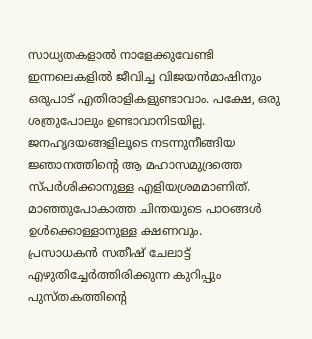സാധ്യതകളാല്‍ നാളേക്കുവേണ്ടി ഇന്നലെകളില്‍ ജീവിച്ച വിജയന്‍മാഷിനും ഒരുപാട്‌ എതിരാളികളുണ്ടാവാം. പക്ഷേ, ഒരു ശത്രുപോലും ഉണ്ടാവാനിടയില്ല. ജനഹൃദയങ്ങളിലൂടെ നടന്നുനീങ്ങിയ ജ്ഞാനത്തിന്റെ ആ മഹാസമുദ്രത്തെ സ്‌പര്‍ശിക്കാനുള്ള എളിയശ്രമമാണിത്‌. മാഞ്ഞുപോകാത്ത ചിന്തയുടെ പാഠങ്ങള്‍ ഉള്‍ക്കൊള്ളാനുള്ള ക്ഷണവും.
പ്രസാധകന്‍ സതീഷ്‌ ചേലാട്ട്‌ എഴുതിച്ചേര്‍ത്തിരിക്കുന്ന കുറിപ്പും പുസ്‌തകത്തിന്റെ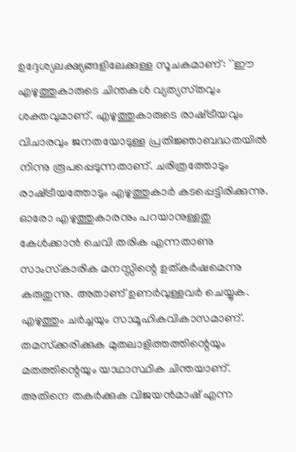ഉദ്ദേശ്യലക്ഷ്യങ്ങളിലേക്കുള്ള സൂചകമാണ്‌: ``ഈ എഴുത്തുകാരുടെ ചിന്തകള്‍ വ്യത്യസ്‌തവും ശക്തവുമാണ്‌. എഴുത്തുകാരുടെ രാഷ്‌ട്രീയവും വിചാരവും ജനതയോടുള്ള പ്രതിജ്ഞാബദ്ധതയില്‍ നിന്നു രൂപപ്പെടുന്നതാണ്‌. ചരിത്രത്തോടും രാഷ്‌ട്രീയത്തോടും എഴുത്തുകാര്‍ കടപ്പെട്ടിരിക്കുന്നു. ഓരോ എഴുത്തുകാരനും പറയാനുള്ളതു കേള്‍ക്കാന്‍ ചെവി തരിക എന്നതാണു സാംസ്‌കാരിക മനസ്സിന്റെ ഉത്‌കര്‍ഷമെന്നു കരുതുന്നു. അതാണ്‌ ഉണര്‍വുള്ളവര്‍ ചെയ്യുക. എഴുത്തും ചര്‍ച്ചയും സാമൂഹികവികാസമാണ്‌. തമസ്‌ക്കരിക്കുക മുതലാളിത്തത്തിന്റെയും മതത്തിന്റെയും യാഥാസ്ഥിക ചിന്തയാണ്‌. അതിനെ തകര്‍ക്കുക വിജയന്‍മാഷ്‌ എന്ന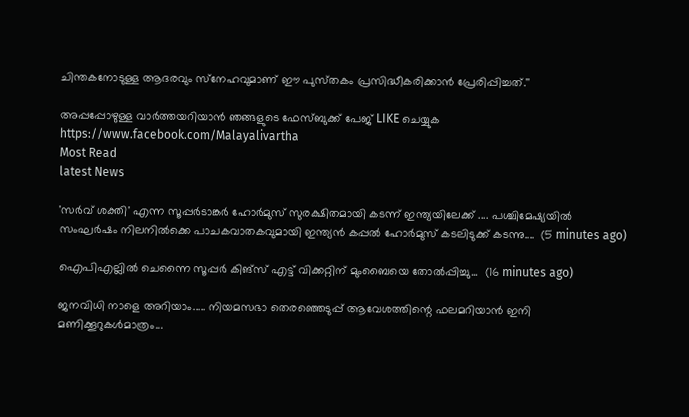ചിന്തകനോടുള്ള ആദരവും സ്‌നേഹവുമാണ്‌ ഈ പുസ്‌തകം പ്രസിദ്ധീകരിക്കാന്‍ പ്രേരിപ്പിച്ചത്‌.''

അപ്പപ്പോഴുള്ള വാര്‍ത്തയറിയാന്‍ ഞങ്ങളുടെ ഫേസ്‌ബുക്ക്‌ പേജ് LIKE ചെയ്യുക
https://www.facebook.com/Malayalivartha
Most Read
latest News

'സർവ് ശക്തി' എന്ന സൂപ്പർടാങ്കർ ഹോർമുസ് സുരക്ഷിതമായി കടന്ന് ഇന്ത്യയിലേക്ക് .... പശ്ചിമേഷ്യയിൽ സംഘർഷം നിലനിൽക്കെ പാചകവാതകവുമായി ഇന്ത്യൻ കപ്പൽ ഹോർമുസ് കടലിടുക്ക് കടന്നു....  (5 minutes ago)

ഐപിഎല്ലിൽ ചെന്നൈ സൂപ്പർ കിങ്‌സ് എട്ട് വിക്കറ്റിന് മുംബൈയെ തോൽപ്പിച്ചു...  (16 minutes ago)

ജനവിധി നാളെ അറിയാം..... നിയമസഭാ തെരഞ്ഞെടുപ്പ്‌ ആവേശത്തിന്റെ ഫലമറിയാൻ ഇനി മണിക്കൂറുകൾമാത്രം...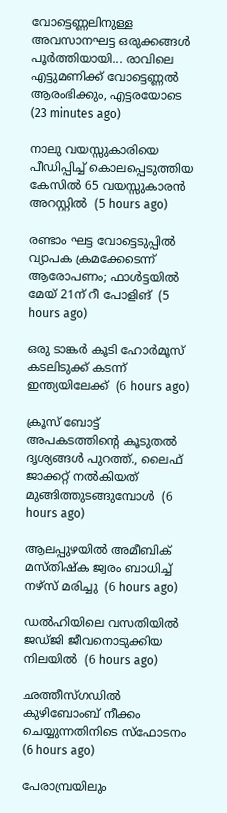വോട്ടെണ്ണലിനുള്ള അവസാനഘട്ട ഒരുക്കങ്ങൾ പൂർത്തിയായി... രാവിലെ എട്ടുമണിക്ക് വോട്ടെണ്ണൽ ആരംഭിക്കും, എട്ടരയോടെ  (23 minutes ago)

നാലു വയസ്സുകാരിയെ പീഡിപ്പിച്ച് കൊലപ്പെടുത്തിയ കേസില്‍ 65 വയസ്സുകാരന്‍ അറസ്റ്റില്‍  (5 hours ago)

രണ്ടാം ഘട്ട വോട്ടെടുപ്പില്‍ വ്യാപക ക്രമക്കേടെന്ന് ആരോപണം; ഫാള്‍ട്ടയില്‍ മേയ് 21ന് റീ പോളിങ്  (5 hours ago)

ഒരു ടാങ്കര്‍ കൂടി ഹോര്‍മൂസ് കടലിടുക്ക് കടന്ന് ഇന്ത്യയിലേക്ക്  (6 hours ago)

ക്രൂസ് ബോട്ട് അപകടത്തിന്റെ കൂടുതല്‍ ദൃശ്യങ്ങള്‍ പുറത്ത്., ലൈഫ് ജാക്കറ്റ് നല്‍കിയത് മുങ്ങിത്തുടങ്ങുമ്പോള്‍  (6 hours ago)

ആലപ്പുഴയില്‍ അമീബിക് മസ്തിഷ്‌ക ജ്വരം ബാധിച്ച് നഴ്‌സ് മരിച്ചു  (6 hours ago)

ഡല്‍ഹിയിലെ വസതിയില്‍ ജഡ്ജി ജീവനൊടുക്കിയ നിലയില്‍  (6 hours ago)

ഛത്തീസ്ഗഡില്‍ കുഴിബോംബ് നീക്കം ചെയ്യുന്നതിനിടെ സ്‌ഫോടനം  (6 hours ago)

പേരാമ്പ്രയിലും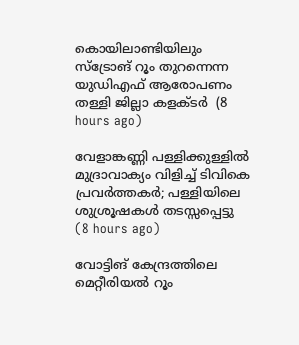കൊയിലാണ്ടിയിലും സ്‌ട്രോങ് റൂം തുറന്നെന്ന യുഡിഎഫ് ആരോപണം തള്ളി ജില്ലാ കളക്ടര്‍  (8 hours ago)

വേളാങ്കണ്ണി പള്ളിക്കുള്ളില്‍ മുദ്രാവാക്യം വിളിച്ച് ടിവികെ പ്രവര്‍ത്തകര്‍; പള്ളിയിലെ ശുശ്രൂഷകള്‍ തടസ്സപ്പെട്ടു  (8 hours ago)

വോട്ടിങ് കേന്ദ്രത്തിലെ മെറ്റീരിയല്‍ റൂം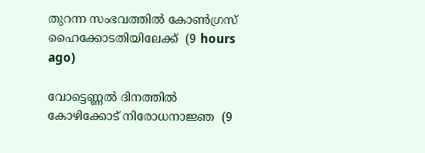തുറന്ന സംഭവത്തില്‍ കോണ്‍ഗ്രസ് ഹൈക്കോടതിയിലേക്ക്  (9 hours ago)

വോട്ടെണ്ണല്‍ ദിനത്തില്‍ കോഴിക്കോട് നിരോധനാജ്ഞ  (9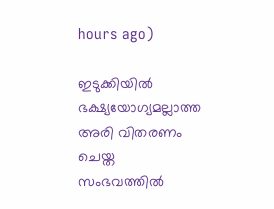hours ago)

ഇടുക്കിയില്‍ ഭക്ഷ്യയോഗ്യമല്ലാത്ത അരി വിതരണം ചെയ്ത സംഭവത്തില്‍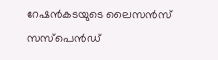റേഷന്‍കടയുടെ ലൈസന്‍സ് സസ്‌പെന്‍ഡ്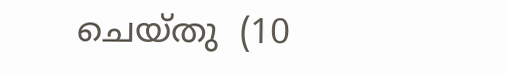ചെയ്തു  (10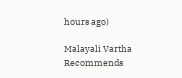hours ago)

Malayali Vartha Recommends